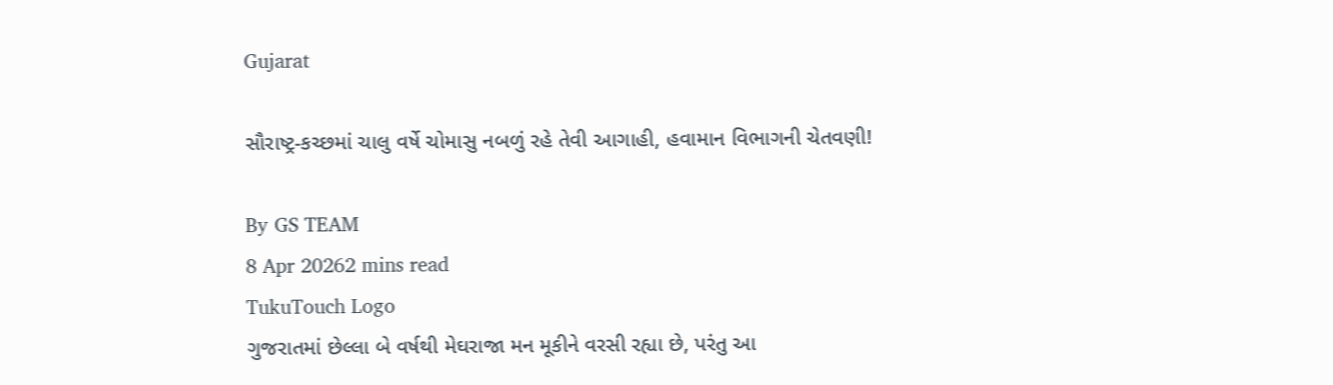Gujarat

સૌરાષ્ટ્ર-કચ્છમાં ચાલુ વર્ષે ચોમાસુ નબળું રહે તેવી આગાહી, હવામાન વિભાગની ચેતવણી!

By GS TEAM
8 Apr 20262 mins read
TukuTouch Logo
ગુજરાતમાં છેલ્લા બે વર્ષથી મેઘરાજા મન મૂકીને વરસી રહ્યા છે, પરંતુ આ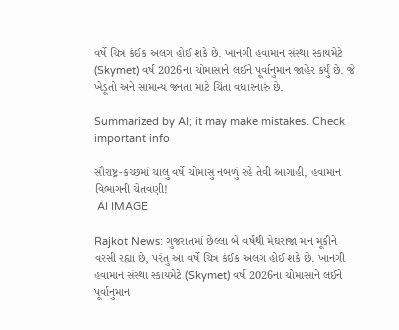વર્ષે ચિત્ર કંઈક અલગ હોઈ શકે છે. ખાનગી હવામાન સંસ્થા સ્કાયમેટે (Skymet) વર્ષ 2026ના ચોમાસાને લઈને પૂર્વાનુમાન જાહેર કર્યું છે. જે ખેડૂતો અને સામાન્ય જનતા માટે ચિંતા વધારનારું છે.

Summarized by AI; it may make mistakes. Check important info

સૌરાષ્ટ્ર-કચ્છમાં ચાલુ વર્ષે ચોમાસુ નબળું રહે તેવી આગાહી, હવામાન વિભાગની ચેતવણી!
 AI IMAGE

Rajkot News: ગુજરાતમાં છેલ્લા બે વર્ષથી મેઘરાજા મન મૂકીને વરસી રહ્યા છે, પરંતુ આ વર્ષે ચિત્ર કંઈક અલગ હોઈ શકે છે. ખાનગી હવામાન સંસ્થા સ્કાયમેટે (Skymet) વર્ષ 2026ના ચોમાસાને લઈને પૂર્વાનુમાન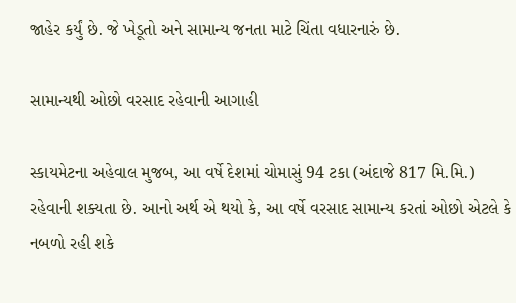જાહેર કર્યું છે. જે ખેડૂતો અને સામાન્ય જનતા માટે ચિંતા વધારનારું છે.

સામાન્યથી ઓછો વરસાદ રહેવાની આગાહી

સ્કાયમેટના અહેવાલ મુજબ, આ વર્ષે દેશમાં ચોમાસું 94 ટકા (અંદાજે 817 મિ.મિ.) રહેવાની શક્યતા છે. આનો અર્થ એ થયો કે, આ વર્ષે વરસાદ સામાન્ય કરતાં ઓછો એટલે કે નબળો રહી શકે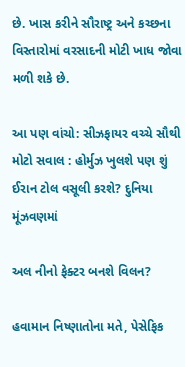છે. ખાસ કરીને સૌરાષ્ટ્ર અને કચ્છના વિસ્તારોમાં વરસાદની મોટી ખાધ જોવા મળી શકે છે.

આ પણ વાંચો: સીઝફાયર વચ્ચે સૌથી મોટો સવાલ : હોર્મુઝ ખુલશે પણ શું ઈરાન ટોલ વસૂલી કરશે? દુનિયા મૂંઝવણમાં

અલ નીનો ફેક્ટર બનશે વિલન?

હવામાન નિષ્ણાતોના મતે, પેસેફિક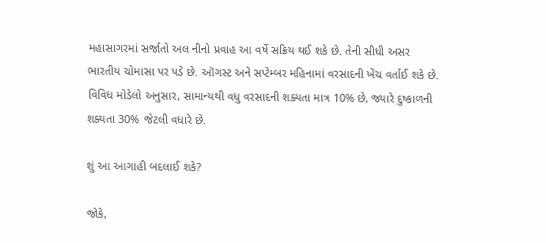મહાસાગરમાં સર્જાતો અલ નીનો પ્રવાહ આ વર્ષે સક્રિય થઈ શકે છે. તેની સીધી અસર ભારતીય ચોમાસા પર પડે છે. ઑગસ્ટ અને સપ્ટેમ્બર મહિનામાં વરસાદની ખેંચ વર્તાઈ શકે છે. વિવિધ મોડેલો અનુસાર, સામાન્યથી વધુ વરસાદની શક્યતા માત્ર 10% છે, જ્યારે દુષ્કાળની શક્યતા 30% જેટલી વધારે છે.

શું આ આગાહી બદલાઈ શકે?

જોકે,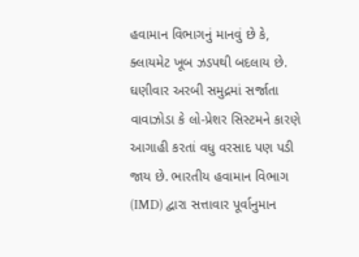હવામાન વિભાગનું માનવું છે કે, ક્લાયમેટ ખૂબ ઝડપથી બદલાય છે. ઘણીવાર અરબી સમુદ્રમાં સર્જાતા વાવાઝોડા કે લો-પ્રેશર સિસ્ટમને કારણે આગાહી કરતાં વધુ વરસાદ પણ પડી જાય છે. ભારતીય હવામાન વિભાગ (IMD) દ્વારા સત્તાવાર પૂર્વાનુમાન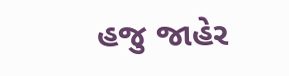હજુ જાહેર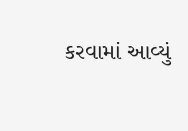કરવામાં આવ્યું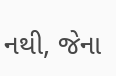નથી, જેના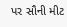પર સૌની મીટ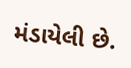મંડાયેલી છે.